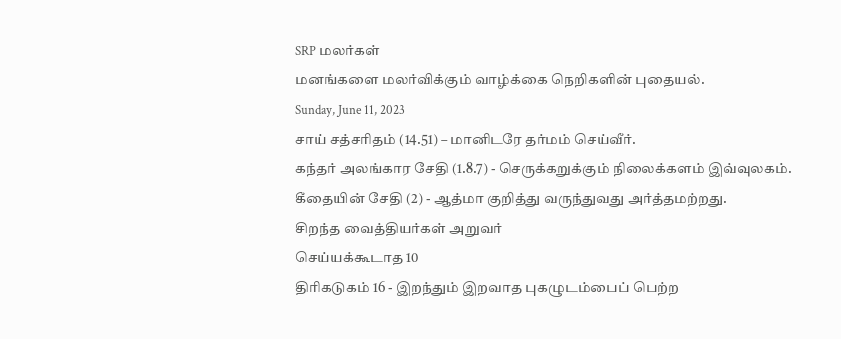SRP மலர்கள்
மனங்களை மலர்விக்கும் வாழ்க்கை நெறிகளின் புதையல்.
Sunday, June 11, 2023
சாய் சத்சரிதம் (14.51) – மானிடரே தர்மம் செய்வீர்.
கந்தர் அலங்கார சேதி (1.8.7) - செருக்கறுக்கும் நிலைக்களம் இவ்வுலகம்.
கீதையின் சேதி (2) - ஆத்மா குறித்து வருந்துவது அர்த்தமற்றது.
சிறந்த வைத்தியர்கள் அறுவர்
செய்யக்கூடாத 10
திரிகடுகம் 16 - இறந்தும் இறவாத புகழுடம்பைப் பெற்ற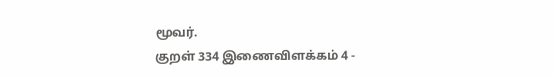மூவர்.
குறள் 334 இணைவிளக்கம் 4 -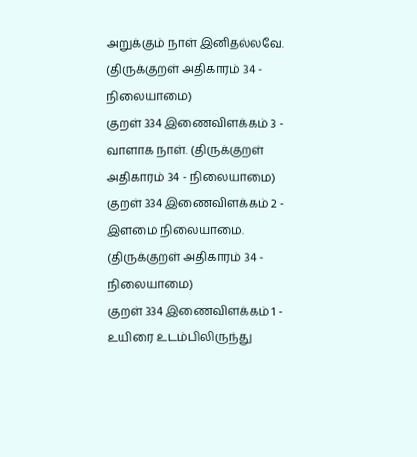அறுக்கும் நாள் இனிதல்லவே. (திருக்குறள் அதிகாரம் 34 - நிலையாமை)
குறள் 334 இணைவிளக்கம் 3 - வாளாக நாள். (திருக்குறள் அதிகாரம் 34 - நிலையாமை)
குறள் 334 இணைவிளக்கம் 2 - இளமை நிலையாமை. (திருக்குறள் அதிகாரம் 34 - நிலையாமை)
குறள் 334 இணைவிளக்கம் 1 - உயிரை உடம்பிலிருந்து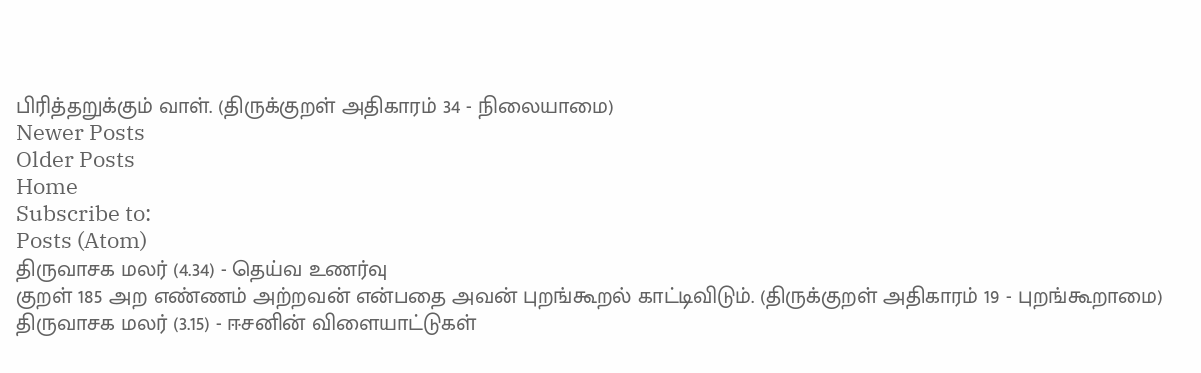பிரித்தறுக்கும் வாள். (திருக்குறள் அதிகாரம் 34 - நிலையாமை)
Newer Posts
Older Posts
Home
Subscribe to:
Posts (Atom)
திருவாசக மலர் (4.34) - தெய்வ உணர்வு
குறள் 185 அற எண்ணம் அற்றவன் என்பதை அவன் புறங்கூறல் காட்டிவிடும். (திருக்குறள் அதிகாரம் 19 - புறங்கூறாமை)
திருவாசக மலர் (3.15) - ஈசனின் விளையாட்டுகள்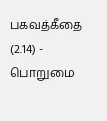பகவத்கீதை (2.14) - பொறுமை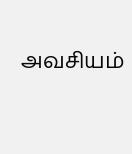அவசியம்